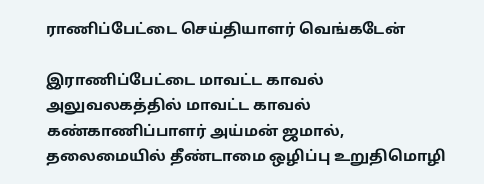ராணிப்பேட்டை செய்தியாளர் வெங்கடேன்

இராணிப்பேட்டை மாவட்ட காவல் அலுவலகத்தில் மாவட்ட காவல் கண்காணிப்பாளர் அய்மன் ஜமால், தலைமையில் தீண்டாமை ஒழிப்பு உறுதிமொழி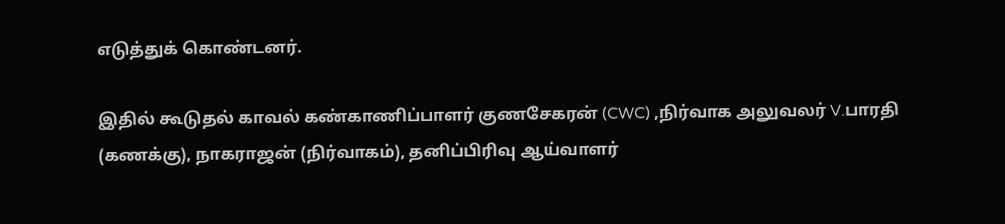எடுத்துக் கொண்டனர்.

இதில் கூடுதல் காவல் கண்காணிப்பாளர் குணசேகரன் (CWC) ,நிர்வாக அலுவலர் V.பாரதி (கணக்கு), நாகராஜன் (நிர்வாகம்), தனிப்பிரிவு ஆய்வாளர்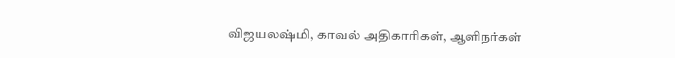விஜயலஷ்மி, காவல் அதிகாரிகள், ஆளிநர்கள்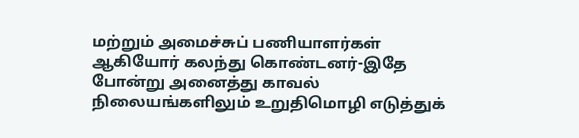மற்றும் அமைச்சுப் பணியாளர்கள் ஆகியோர் கலந்து கொண்டனர்-இதே போன்று அனைத்து காவல் நிலையங்களிலும் உறுதிமொழி எடுத்துக்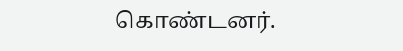கொண்டனர்.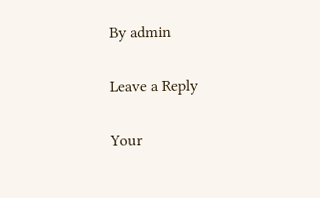By admin

Leave a Reply

Your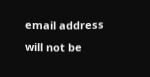email address will not be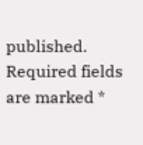published. Required fields are marked *